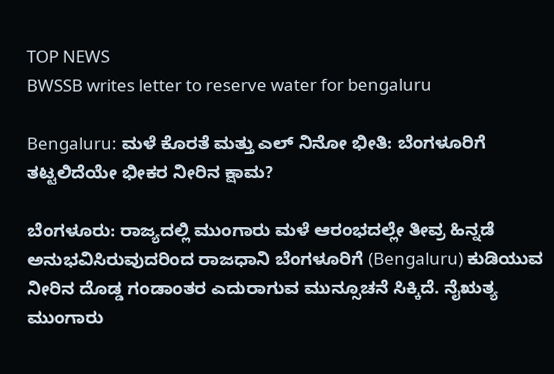TOP NEWS
BWSSB writes letter to reserve water for bengaluru

Bengaluru: ಮಳೆ ಕೊರತೆ ಮತ್ತು ಎಲ್ ನಿನೋ ಭೀತಿ: ಬೆಂಗಳೂರಿಗೆ ತಟ್ಟಲಿದೆಯೇ ಭೀಕರ ನೀರಿನ ಕ್ಷಾಮ?

ಬೆಂಗಳೂರು: ರಾಜ್ಯದಲ್ಲಿ ಮುಂಗಾರು ಮಳೆ ಆರಂಭದಲ್ಲೇ ತೀವ್ರ ಹಿನ್ನಡೆ ಅನುಭವಿಸಿರುವುದರಿಂದ ರಾಜಧಾನಿ ಬೆಂಗಳೂರಿಗೆ (Bengaluru) ಕುಡಿಯುವ ನೀರಿನ ದೊಡ್ಡ ಗಂಡಾಂತರ ಎದುರಾಗುವ ಮುನ್ಸೂಚನೆ ಸಿಕ್ಕಿದೆ. ನೈಋತ್ಯ ಮುಂಗಾರು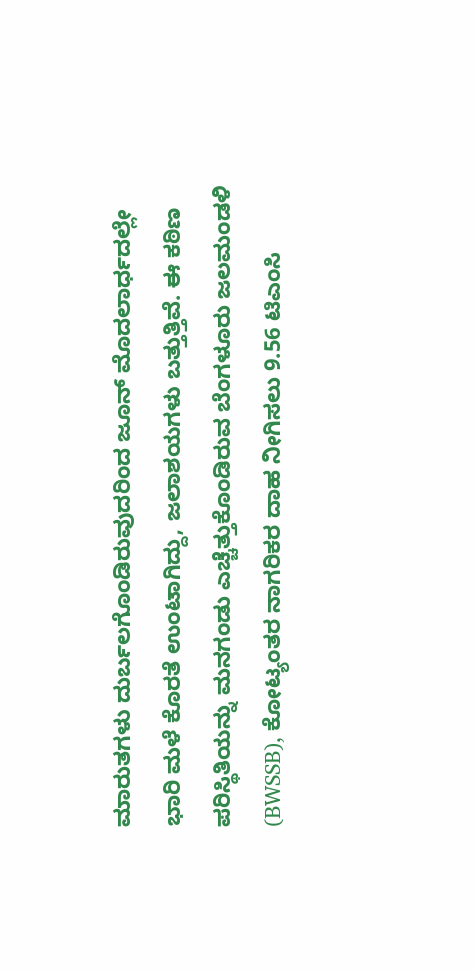ಮಾರುತಗಳು ದುರ್ಬಲಗೊಂಡಿರುವುದರಿಂದ ಜೂನ್ ಮೊದಲಾರ್ಧದಲ್ಲೇ ಭಾರಿ ಮಳೆ ಕೊರತೆ ಉಂಟಾಗಿದ್ದು, ಜಲಾಶಯಗಳು ಬತ್ತುತ್ತಿವೆ. ಈ ಕಠಿಣ ಪರಿಸ್ಥಿತಿಯನ್ನು ಮನಗಂಡು ಎಚ್ಚೆತ್ತುಕೊಂಡಿರುವ ಬೆಂಗಳೂರು ಜಲಮಂಡಳಿ (BWSSB), ಕೋಟ್ಯಂತರ ನಾಗರಿಕರ ದಾಹ ನೀಗಿಸಲು 9.56 ಟಿಎಂಸಿ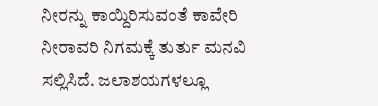ನೀರನ್ನು ಕಾಯ್ದಿರಿಸುವಂತೆ ಕಾವೇರಿ ನೀರಾವರಿ ನಿಗಮಕ್ಕೆ ತುರ್ತು ಮನವಿ ಸಲ್ಲಿಸಿದೆ. ಜಲಾಶಯಗಳಲ್ಲೂ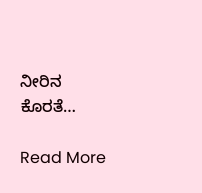ನೀರಿನ ಕೊರತೆ…

Read More